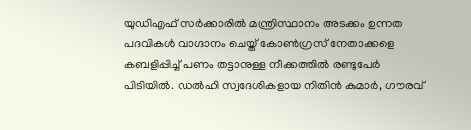യുഡിഎഫ് സര്‍ക്കാരില്‍ മന്ത്രിസ്ഥാനം അടക്കം ഉന്നത പദവികള്‍ വാഗ്ദാനം ചെയ്ത് കോണ്‍ഗ്രസ് നേതാക്കളെ കബളിപ്പിച്ച് പണം തട്ടാനുള്ള നീക്കത്തില്‍ രണ്ടുപേര്‍ പിടിയില്‍. ഡല്‍ഹി സ്വദേശികളായ നിതിന്‍ കുമാര്‍, ഗൗരവ്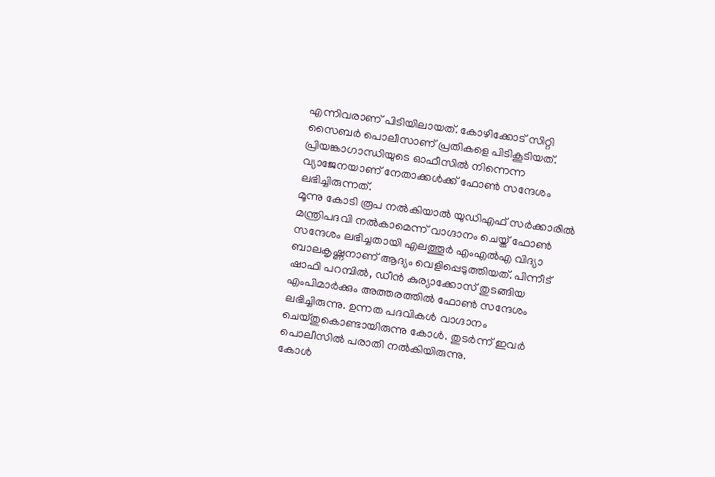എന്നിവരാണ് പിടിയിലായത്. കോഴിക്കോട് സിറ്റി സൈബര്‍ പൊലീസാണ് പ്രതികളെ പിടികൂടിയത്. പ്രിയങ്കാഗാന്ധിയുടെ ഓഫീസില്‍ നിന്നെന്ന വ്യാജേനയാണ് നേതാക്കള്‍ക്ക് ഫോണ്‍ സന്ദേശം ലഭിച്ചിരുന്നത്.
മൂന്നു കോടി രൂപ നല്‍കിയാല്‍ യുഡിഎഫ് സര്‍ക്കാരില്‍ മന്ത്രിപദവി നല്‍കാമെന്ന് വാഗ്ദാനം ചെയ്ത് ഫോണ്‍ സന്ദേശം ലഭിച്ചതായി എലത്തൂര്‍ എംഎല്‍എ വിദ്യാ ബാലകൃഷ്ണനാണ് ആദ്യം വെളിപ്പെടുത്തിയത്. പിന്നീട് ഷാഫി പറമ്പില്‍, ഡീന്‍ കുര്യാക്കോസ് തുടങ്ങിയ എംപിമാര്‍ക്കും അത്തരത്തില്‍ ഫോണ്‍ സന്ദേശം ലഭിച്ചിരുന്നു. ഉന്നത പദവികള്‍ വാഗ്ദാനം ചെയ്തുകൊണ്ടായിരുന്നു കോള്‍. തുടര്‍ന്ന് ഇവര്‍ പൊലീസില്‍ പരാതി നല്‍കിയിരുന്നു.
കോള്‍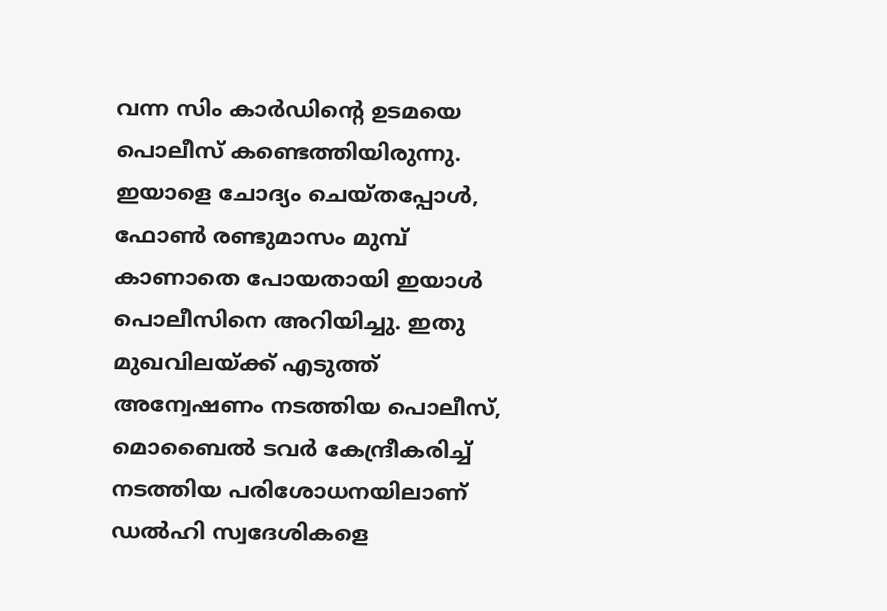വന്ന സിം കാര്‍ഡിന്റെ ഉടമയെ പൊലീസ് കണ്ടെത്തിയിരുന്നു. ഇയാളെ ചോദ്യം ചെയ്തപ്പോള്‍, ഫോണ്‍ രണ്ടുമാസം മുമ്പ് കാണാതെ പോയതായി ഇയാള്‍ പൊലീസിനെ അറിയിച്ചു. ഇതു മുഖവിലയ്ക്ക് എടുത്ത് അന്വേഷണം നടത്തിയ പൊലീസ്, മൊബൈല്‍ ടവര്‍ കേന്ദ്രീകരിച്ച് നടത്തിയ പരിശോധനയിലാണ് ഡല്‍ഹി സ്വദേശികളെ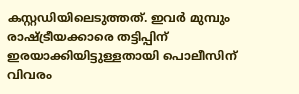കസ്റ്റഡിയിലെടുത്തത്. ഇവര്‍ മുമ്പും രാഷ്ട്രീയക്കാരെ തട്ടിപ്പിന് ഇരയാക്കിയിട്ടുള്ളതായി പൊലീസിന് വിവരം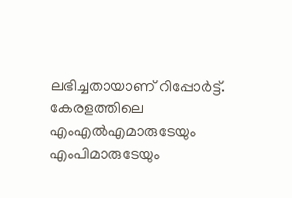ലഭിച്ചതായാണ് റിപ്പോര്‍ട്ട്. കേരളത്തിലെ എംഎല്‍എമാരുടേയും എംപിമാരുടേയും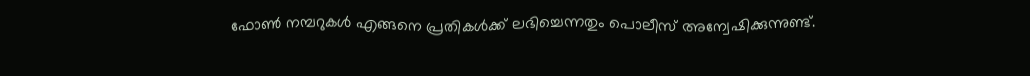ഫോണ്‍ നമ്പറുകള്‍ എങ്ങനെ പ്രതികള്‍ക്ക് ലഭിച്ചെന്നതും പൊലീസ് അന്വേഷിക്കുന്നുണ്ട്.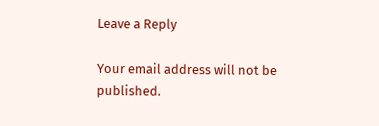Leave a Reply

Your email address will not be published.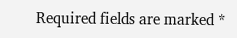Required fields are marked *